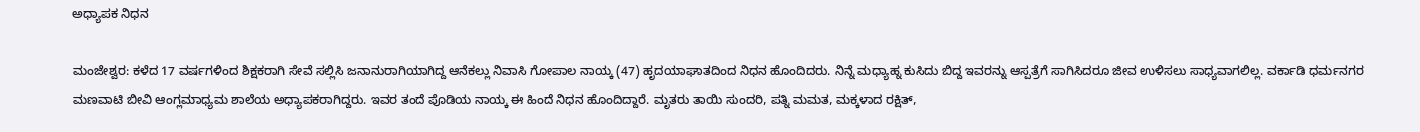ಅಧ್ಯಾಪಕ ನಿಧನ

ಮಂಜೇಶ್ವರ: ಕಳೆದ 17 ವರ್ಷಗಳಿಂದ ಶಿಕ್ಷಕರಾಗಿ ಸೇವೆ ಸಲ್ಲಿಸಿ ಜನಾನುರಾಗಿಯಾಗಿದ್ದ ಆನೆಕಲ್ಲು ನಿವಾಸಿ ಗೋಪಾಲ ನಾಯ್ಕ (47) ಹೃದಯಾಘಾತದಿಂದ ನಿಧನ ಹೊಂದಿದರು. ನಿನ್ನೆ ಮಧ್ಯಾಹ್ನ ಕುಸಿದು ಬಿದ್ದ ಇವರನ್ನು ಆಸ್ಪತ್ರೆಗೆ ಸಾಗಿಸಿದರೂ ಜೀವ ಉಳಿಸಲು ಸಾಧ್ಯವಾಗಲಿಲ್ಲ. ವರ್ಕಾಡಿ ಧರ್ಮನಗರ ಮಣವಾಟಿ ಬೀವಿ ಆಂಗ್ಲಮಾಧ್ಯಮ ಶಾಲೆಯ ಅಧ್ಯಾಪಕರಾಗಿದ್ದರು. ಇವರ ತಂದೆ ಪೊಡಿಯ ನಾಯ್ಕ ಈ ಹಿಂದೆ ನಿಧನ ಹೊಂದಿದ್ದಾರೆ. ಮೃತರು ತಾಯಿ ಸುಂದರಿ, ಪತ್ನಿ ಮಮತ, ಮಕ್ಕಳಾದ ರಕ್ಷಿತ್,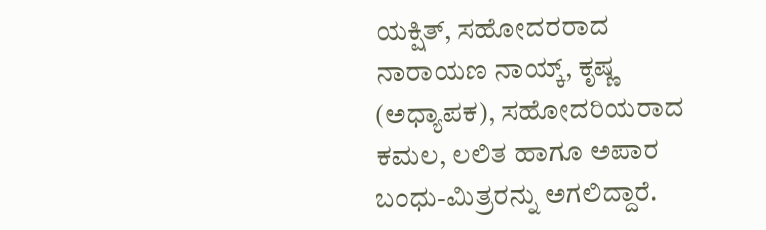ಯಕ್ಷಿತ್, ಸಹೋದರರಾದ ನಾರಾಯಣ ನಾಯ್ಕ್, ಕೃಷ್ಣ (ಅಧ್ಯಾಪಕ), ಸಹೋದರಿಯರಾದ ಕಮಲ, ಲಲಿತ ಹಾಗೂ ಅಪಾರ ಬಂಧು-ಮಿತ್ರರನ್ನು ಅಗಲಿದ್ದಾರೆ.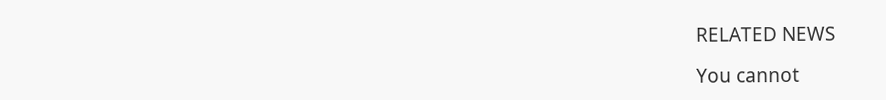RELATED NEWS

You cannot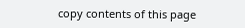copy contents of this page